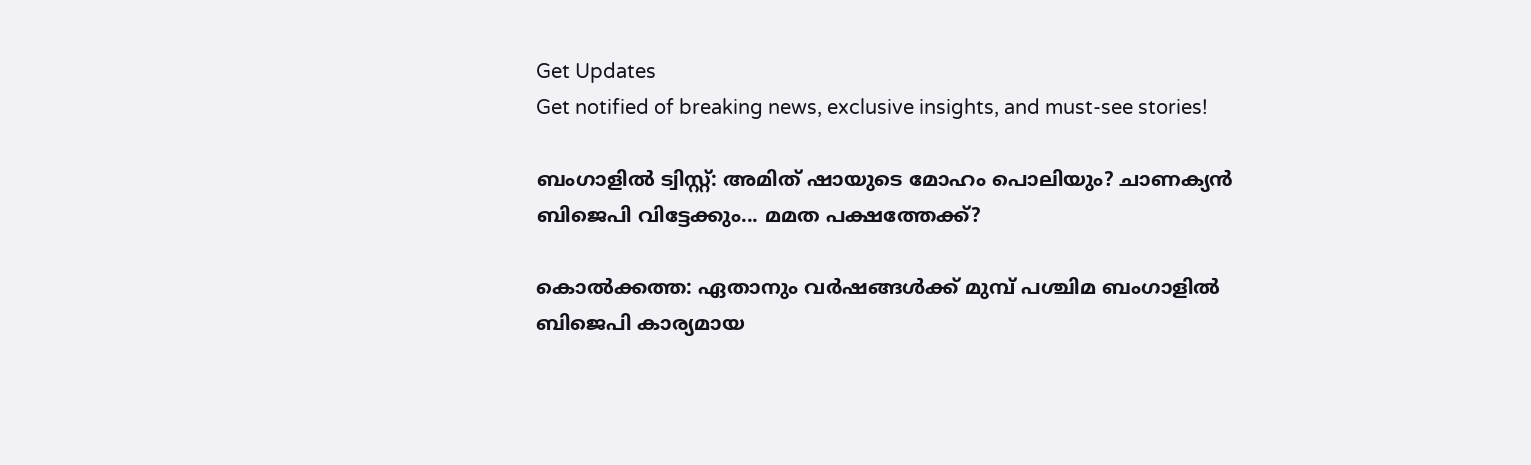Get Updates
Get notified of breaking news, exclusive insights, and must-see stories!

ബംഗാളില്‍ ട്വിസ്റ്റ്: അമിത് ഷായുടെ മോഹം പൊലിയും? ചാണക്യന്‍ ബിജെപി വിട്ടേക്കും... മമത പക്ഷത്തേക്ക്?

കൊല്‍ക്കത്ത: ഏതാനും വര്‍ഷങ്ങള്‍ക്ക് മുമ്പ് പശ്ചിമ ബംഗാളില്‍ ബിജെപി കാര്യമായ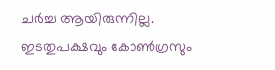ചര്‍ച്ച ആയിരുന്നില്ല. ഇടതുപക്ഷവും കോണ്‍ഗ്രസും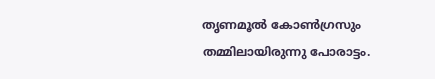തൃണമൂല്‍ കോണ്‍ഗ്രസും തമ്മിലായിരുന്നു പോരാട്ടം.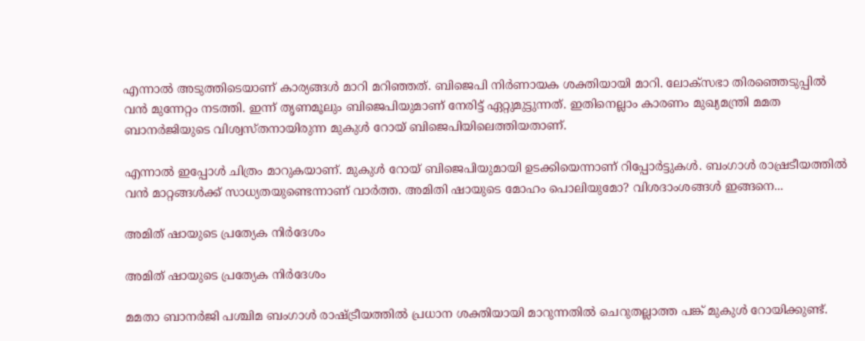എന്നാല്‍ അടുത്തിടെയാണ് കാര്യങ്ങള്‍ മാറി മറിഞ്ഞത്. ബിജെപി നിര്‍ണായക ശക്തിയായി മാറി. ലോക്‌സഭാ തിരഞ്ഞെടുപ്പില്‍ വന്‍ മുന്നേറ്റം നടത്തി. ഇന്ന് തൃണമൂലും ബിജെപിയുമാണ് നേരിട്ട് ഏറ്റുമുട്ടുന്നത്. ഇതിനെല്ലാം കാരണം മുഖ്യമന്ത്രി മമത ബാനര്‍ജിയുടെ വിശ്വസ്തനായിരുന്ന മുകുള്‍ റോയ് ബിജെപിയിലെത്തിയതാണ്.

എന്നാല്‍ ഇപ്പോള്‍ ചിത്രം മാറുകയാണ്. മുകുള്‍ റോയ് ബിജെപിയുമായി ഉടക്കിയെന്നാണ് റിപ്പോര്‍ട്ടുകള്‍. ബംഗാള്‍ രാഷ്രടീയത്തില്‍ വന്‍ മാറ്റങ്ങള്‍ക്ക് സാധ്യതയുണ്ടെന്നാണ് വാര്‍ത്ത. അമിതി ഷായുടെ മോഹം പൊലിയുമോ? വിശദാംശങ്ങള്‍ ഇങ്ങനെ...

അമിത് ഷായുടെ പ്രത്യേക നിര്‍ദേശം

അമിത് ഷായുടെ പ്രത്യേക നിര്‍ദേശം

മമതാ ബാനര്‍ജി പശ്ചിമ ബംഗാള്‍ രാഷ്ട്രീയത്തില്‍ പ്രധാന ശക്തിയായി മാറുന്നതില്‍ ചെറുതല്ലാത്ത പങ്ക് മുകുള്‍ റോയിക്കുണ്ട്.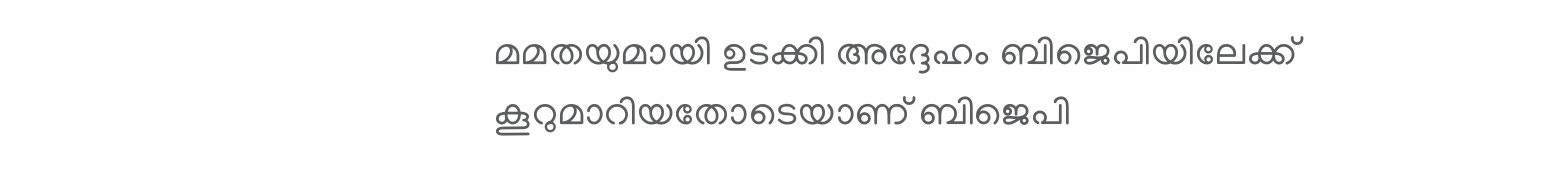മമതയുമായി ഉടക്കി അദ്ദേഹം ബിജെപിയിലേക്ക് കൂറുമാറിയതോടെയാണ് ബിജെപി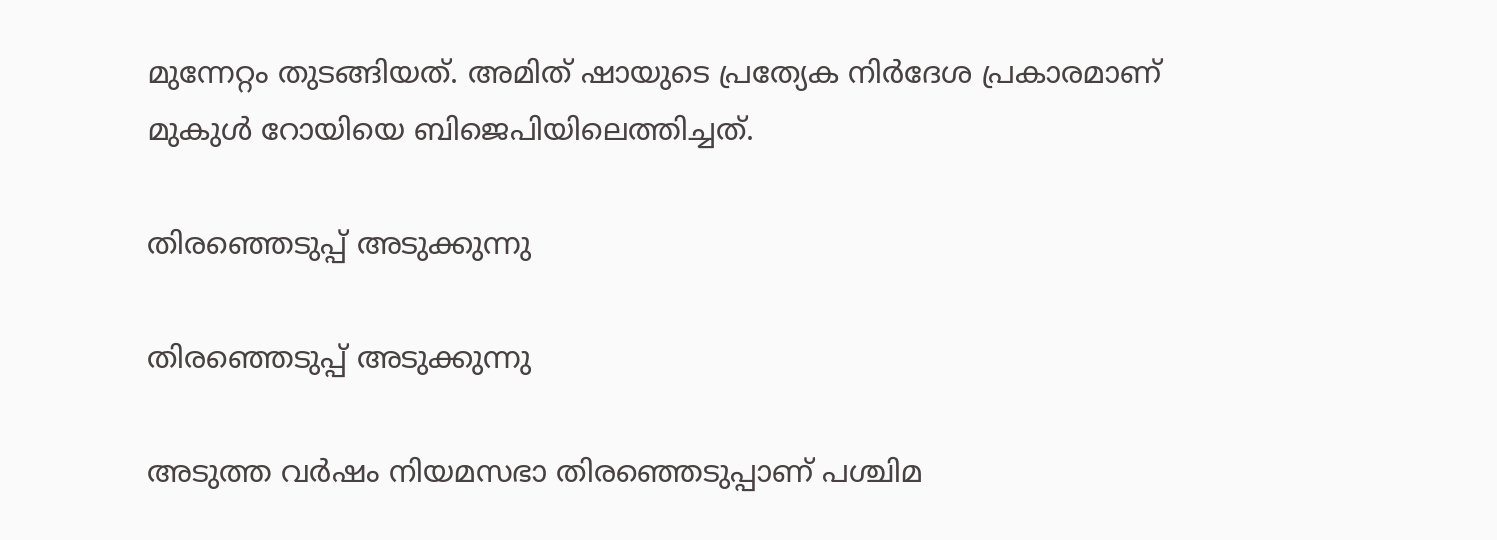മുന്നേറ്റം തുടങ്ങിയത്. അമിത് ഷായുടെ പ്രത്യേക നിര്‍ദേശ പ്രകാരമാണ് മുകുള്‍ റോയിയെ ബിജെപിയിലെത്തിച്ചത്.

തിരഞ്ഞെടുപ്പ് അടുക്കുന്നു

തിരഞ്ഞെടുപ്പ് അടുക്കുന്നു

അടുത്ത വര്‍ഷം നിയമസഭാ തിരഞ്ഞെടുപ്പാണ് പശ്ചിമ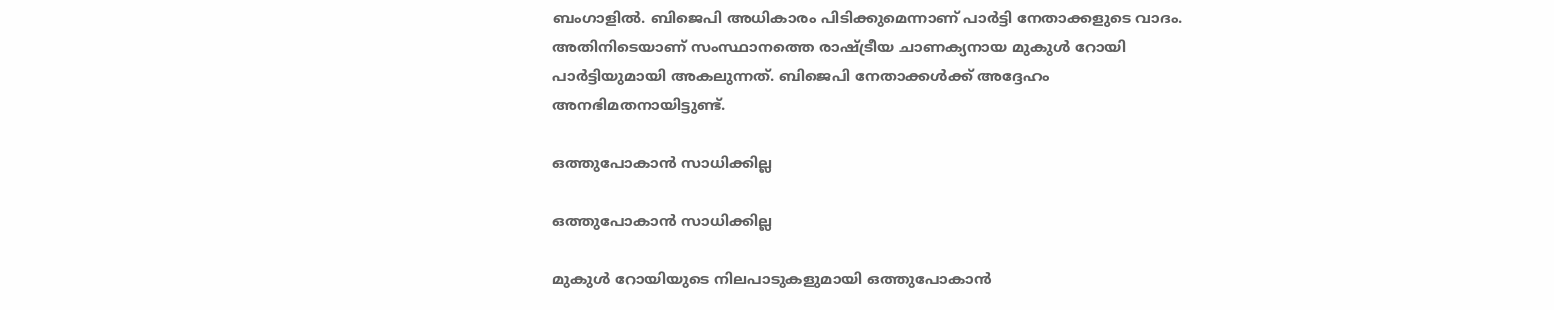ബംഗാളില്‍. ബിജെപി അധികാരം പിടിക്കുമെന്നാണ് പാര്‍ട്ടി നേതാക്കളുടെ വാദം. അതിനിടെയാണ് സംസ്ഥാനത്തെ രാഷ്ട്രീയ ചാണക്യനായ മുകുള്‍ റോയി പാര്‍ട്ടിയുമായി അകലുന്നത്. ബിജെപി നേതാക്കള്‍ക്ക് അദ്ദേഹം അനഭിമതനായിട്ടുണ്ട്.

ഒത്തുപോകാന്‍ സാധിക്കില്ല

ഒത്തുപോകാന്‍ സാധിക്കില്ല

മുകുള്‍ റോയിയുടെ നിലപാടുകളുമായി ഒത്തുപോകാന്‍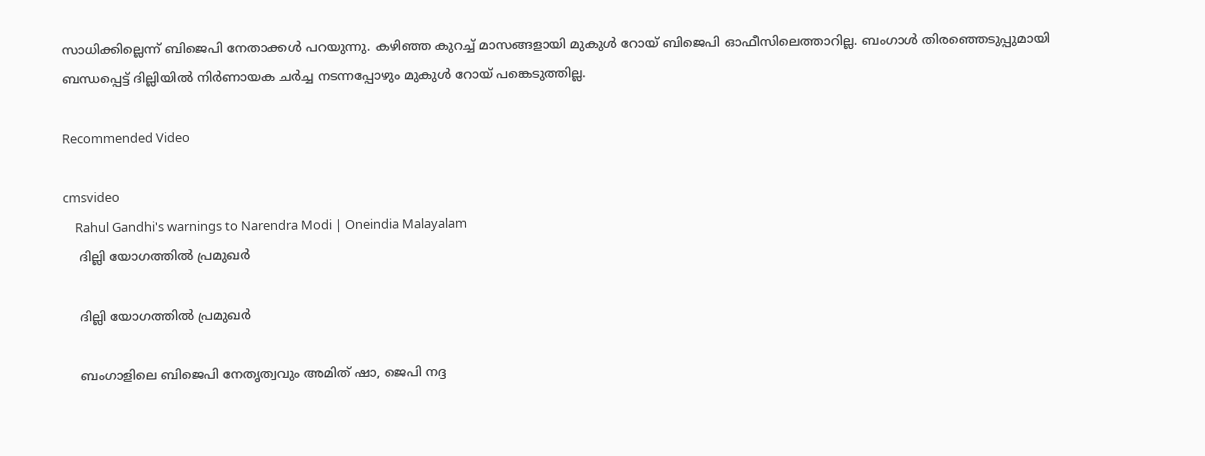സാധിക്കില്ലെന്ന് ബിജെപി നേതാക്കള്‍ പറയുന്നു. കഴിഞ്ഞ കുറച്ച് മാസങ്ങളായി മുകുള്‍ റോയ് ബിജെപി ഓഫീസിലെത്താറില്ല. ബംഗാള്‍ തിരഞ്ഞെടുപ്പുമായി ബന്ധപ്പെട്ട് ദില്ലിയില്‍ നിര്‍ണായക ചര്‍ച്ച നടന്നപ്പോഴും മുകുള്‍ റോയ് പങ്കെടുത്തില്ല.

Recommended Video

cmsvideo
    Rahul Gandhi's warnings to Narendra Modi | Oneindia Malayalam
    ദില്ലി യോഗത്തില്‍ പ്രമുഖര്‍

    ദില്ലി യോഗത്തില്‍ പ്രമുഖര്‍

    ബംഗാളിലെ ബിജെപി നേതൃത്വവും അമിത് ഷാ, ജെപി നദ്ദ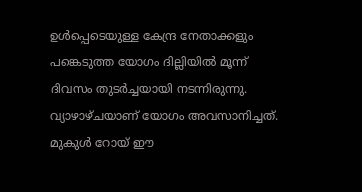ഉള്‍പ്പെടെയുള്ള കേന്ദ്ര നേതാക്കളും പങ്കെടുത്ത യോഗം ദില്ലിയില്‍ മൂന്ന് ദിവസം തുടര്‍ച്ചയായി നടന്നിരുന്നു. വ്യാഴാഴ്ചയാണ് യോഗം അവസാനിച്ചത്. മുകുള്‍ റോയ് ഈ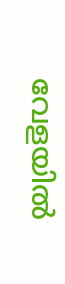വേളയില്‍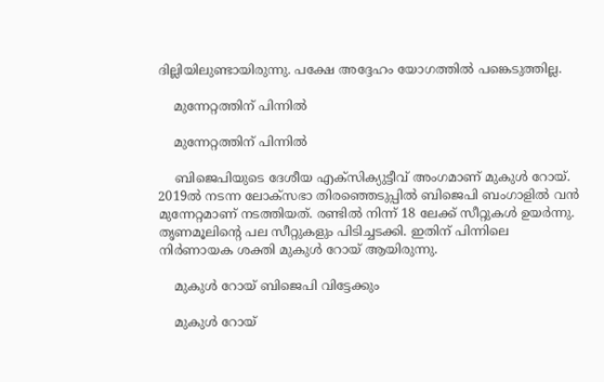ദില്ലിയിലുണ്ടായിരുന്നു. പക്ഷേ അദ്ദേഹം യോഗത്തില്‍ പങ്കെടുത്തില്ല.

    മുന്നേറ്റത്തിന് പിന്നില്‍

    മുന്നേറ്റത്തിന് പിന്നില്‍

    ബിജെപിയുടെ ദേശീയ എക്‌സിക്യുട്ടീവ് അംഗമാണ് മുകുള്‍ റോയ്. 2019ല്‍ നടന്ന ലോക്‌സഭാ തിരഞ്ഞെടുപ്പില്‍ ബിജെപി ബംഗാളില്‍ വന്‍ മുന്നേറ്റമാണ് നടത്തിയത്. രണ്ടില്‍ നിന്ന് 18 ലേക്ക് സീറ്റുകള്‍ ഉയര്‍ന്നു. തൃണമൂലിന്റെ പല സീറ്റുകളും പിടിച്ചടക്കി. ഇതിന് പിന്നിലെ നിര്‍ണായക ശക്തി മുകുള്‍ റോയ് ആയിരുന്നു.

    മുകുള്‍ റോയ് ബിജെപി വിട്ടേക്കും

    മുകുള്‍ റോയ്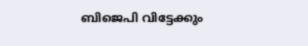ബിജെപി വിട്ടേക്കും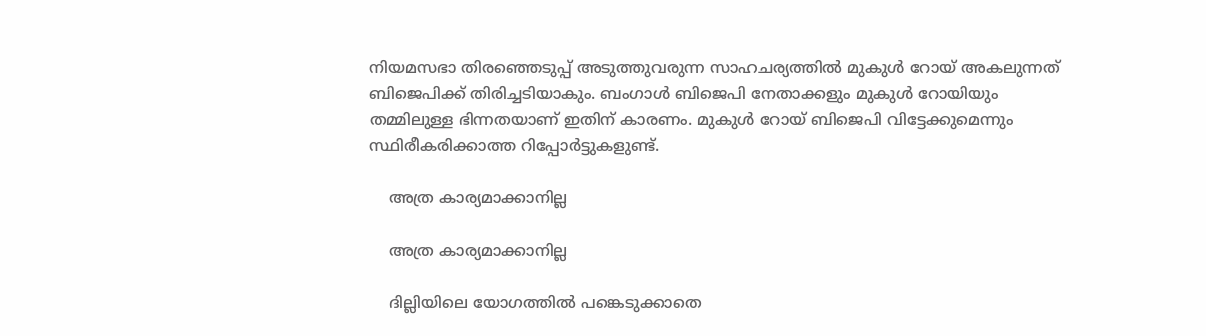നിയമസഭാ തിരഞ്ഞെടുപ്പ് അടുത്തുവരുന്ന സാഹചര്യത്തില്‍ മുകുള്‍ റോയ് അകലുന്നത് ബിജെപിക്ക് തിരിച്ചടിയാകും. ബംഗാള്‍ ബിജെപി നേതാക്കളും മുകുള്‍ റോയിയും തമ്മിലുള്ള ഭിന്നതയാണ് ഇതിന് കാരണം. മുകുള്‍ റോയ് ബിജെപി വിട്ടേക്കുമെന്നും സ്ഥിരീകരിക്കാത്ത റിപ്പോര്‍ട്ടുകളുണ്ട്.

    അത്ര കാര്യമാക്കാനില്ല

    അത്ര കാര്യമാക്കാനില്ല

    ദില്ലിയിലെ യോഗത്തില്‍ പങ്കെടുക്കാതെ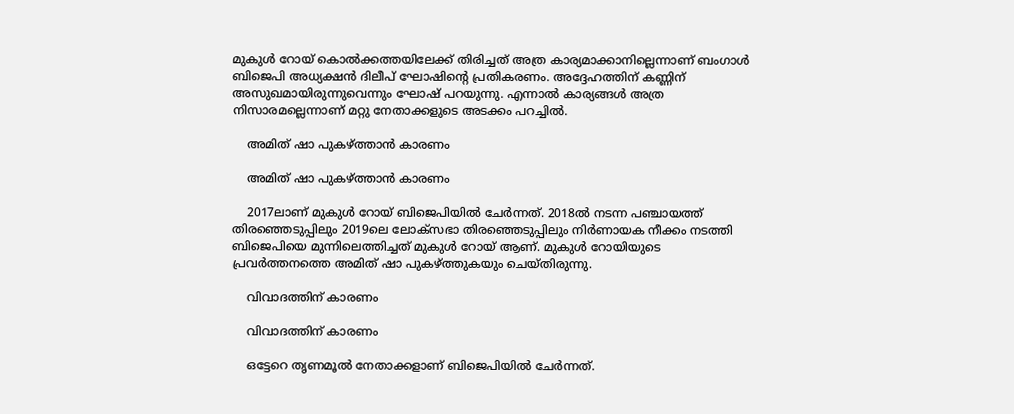മുകുള്‍ റോയ് കൊല്‍ക്കത്തയിലേക്ക് തിരിച്ചത് അത്ര കാര്യമാക്കാനില്ലെന്നാണ് ബംഗാള്‍ ബിജെപി അധ്യക്ഷന്‍ ദിലീപ് ഘോഷിന്റെ പ്രതികരണം. അദ്ദേഹത്തിന് കണ്ണിന് അസുഖമായിരുന്നുവെന്നും ഘോഷ് പറയുന്നു. എന്നാല്‍ കാര്യങ്ങള്‍ അത്ര നിസാരമല്ലെന്നാണ് മറ്റു നേതാക്കളുടെ അടക്കം പറച്ചില്‍.

    അമിത് ഷാ പുകഴ്ത്താന്‍ കാരണം

    അമിത് ഷാ പുകഴ്ത്താന്‍ കാരണം

    2017ലാണ് മുകുള്‍ റോയ് ബിജെപിയില്‍ ചേര്‍ന്നത്. 2018ല്‍ നടന്ന പഞ്ചായത്ത് തിരഞ്ഞെടുപ്പിലും 2019ലെ ലോക്‌സഭാ തിരഞ്ഞെടുപ്പിലും നിര്‍ണായക നീക്കം നടത്തി ബിജെപിയെ മുന്നിലെത്തിച്ചത് മുകുള്‍ റോയ് ആണ്. മുകുള്‍ റോയിയുടെ പ്രവര്‍ത്തനത്തെ അമിത് ഷാ പുകഴ്ത്തുകയും ചെയ്തിരുന്നു.

    വിവാദത്തിന് കാരണം

    വിവാദത്തിന് കാരണം

    ഒട്ടേറെ തൃണമൂല്‍ നേതാക്കളാണ് ബിജെപിയില്‍ ചേര്‍ന്നത്.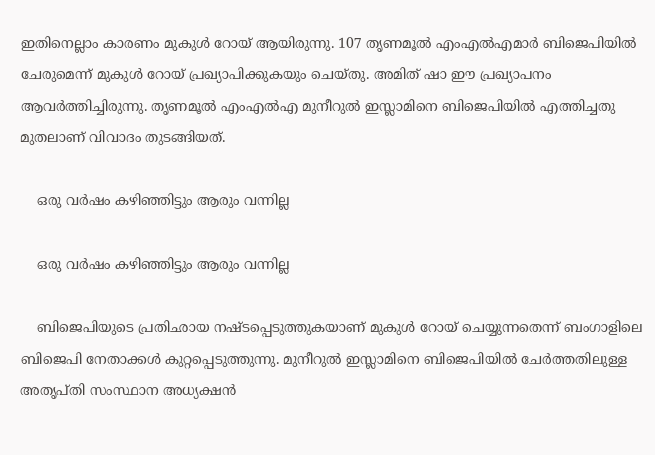ഇതിനെല്ലാം കാരണം മുകുള്‍ റോയ് ആയിരുന്നു. 107 തൃണമൂല്‍ എംഎല്‍എമാര്‍ ബിജെപിയില്‍ ചേരുമെന്ന് മുകുള്‍ റോയ് പ്രഖ്യാപിക്കുകയും ചെയ്തു. അമിത് ഷാ ഈ പ്രഖ്യാപനം ആവര്‍ത്തിച്ചിരുന്നു. തൃണമൂല്‍ എംഎല്‍എ മുനീറുല്‍ ഇസ്ലാമിനെ ബിജെപിയില്‍ എത്തിച്ചതു മുതലാണ് വിവാദം തുടങ്ങിയത്.

    ഒരു വര്‍ഷം കഴിഞ്ഞിട്ടും ആരും വന്നില്ല

    ഒരു വര്‍ഷം കഴിഞ്ഞിട്ടും ആരും വന്നില്ല

    ബിജെപിയുടെ പ്രതിഛായ നഷ്ടപ്പെടുത്തുകയാണ് മുകുള്‍ റോയ് ചെയ്യുന്നതെന്ന് ബംഗാളിലെ ബിജെപി നേതാക്കള്‍ കുറ്റപ്പെടുത്തുന്നു. മുനീറുല്‍ ഇസ്ലാമിനെ ബിജെപിയില്‍ ചേര്‍ത്തതിലുള്ള അതൃപ്തി സംസ്ഥാന അധ്യക്ഷന്‍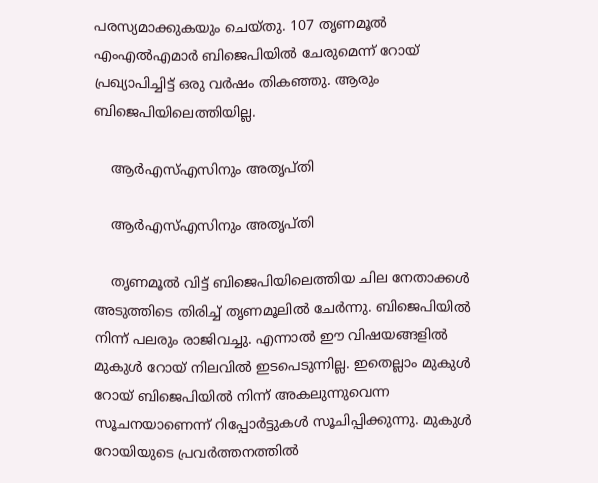പരസ്യമാക്കുകയും ചെയ്തു. 107 തൃണമൂല്‍ എംഎല്‍എമാര്‍ ബിജെപിയില്‍ ചേരുമെന്ന് റോയ് പ്രഖ്യാപിച്ചിട്ട് ഒരു വര്‍ഷം തികഞ്ഞു. ആരും ബിജെപിയിലെത്തിയില്ല.

    ആര്‍എസ്എസിനും അതൃപ്തി

    ആര്‍എസ്എസിനും അതൃപ്തി

    തൃണമൂല്‍ വിട്ട് ബിജെപിയിലെത്തിയ ചില നേതാക്കള്‍ അടുത്തിടെ തിരിച്ച് തൃണമൂലില്‍ ചേര്‍ന്നു. ബിജെപിയില്‍ നിന്ന് പലരും രാജിവച്ചു. എന്നാല്‍ ഈ വിഷയങ്ങളില്‍ മുകുള്‍ റോയ് നിലവില്‍ ഇടപെടുന്നില്ല. ഇതെല്ലാം മുകുള്‍ റോയ് ബിജെപിയില്‍ നിന്ന് അകലുന്നുവെന്ന സൂചനയാണെന്ന് റിപ്പോര്‍ട്ടുകള്‍ സൂചിപ്പിക്കുന്നു. മുകുള്‍ റോയിയുടെ പ്രവര്‍ത്തനത്തില്‍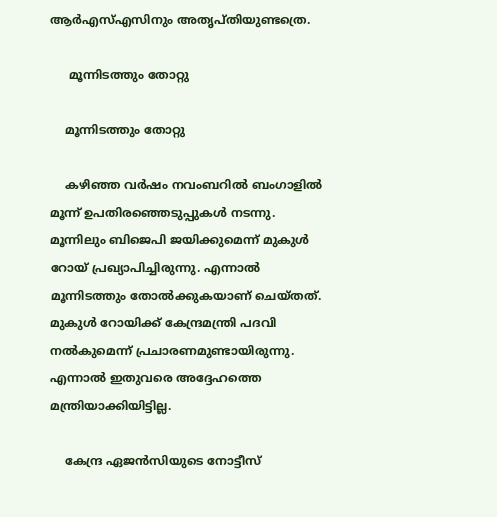ആര്‍എസ്എസിനും അതൃപ്തിയുണ്ടത്രെ.

     മൂന്നിടത്തും തോറ്റു

    മൂന്നിടത്തും തോറ്റു

    കഴിഞ്ഞ വര്‍ഷം നവംബറില്‍ ബംഗാളില്‍ മൂന്ന് ഉപതിരഞ്ഞെടുപ്പുകള്‍ നടന്നു. മൂന്നിലും ബിജെപി ജയിക്കുമെന്ന് മുകുള്‍ റോയ് പ്രഖ്യാപിച്ചിരുന്നു. എന്നാല്‍ മൂന്നിടത്തും തോല്‍ക്കുകയാണ് ചെയ്തത്. മുകുള്‍ റോയിക്ക് കേന്ദ്രമന്ത്രി പദവി നല്‍കുമെന്ന് പ്രചാരണമുണ്ടായിരുന്നു. എന്നാല്‍ ഇതുവരെ അദ്ദേഹത്തെ മന്ത്രിയാക്കിയിട്ടില്ല.

    കേന്ദ്ര ഏജന്‍സിയുടെ നോട്ടീസ്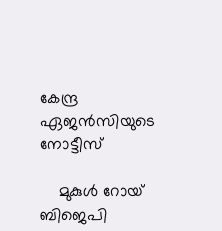കേന്ദ്ര ഏജന്‍സിയുടെ നോട്ടീസ്

    മുകുള്‍ റോയ് ബിജെപി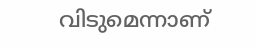വിടുമെന്നാണ്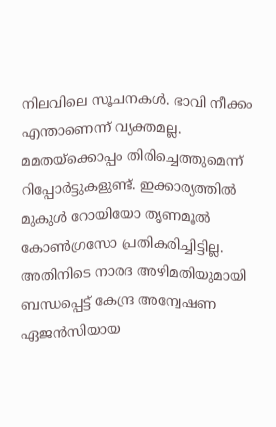നിലവിലെ സൂചനകള്‍. ഭാവി നീക്കം എന്താണെന്ന് വ്യക്തമല്ല. മമതയ്‌ക്കൊപ്പം തിരിച്ചെത്തുമെന്ന് റിപ്പോര്‍ട്ടുകളുണ്ട്. ഇക്കാര്യത്തില്‍ മുകുള്‍ റോയിയോ തൃണമൂല്‍ കോണ്‍ഗ്രസോ പ്രതികരിച്ചിട്ടില്ല. അതിനിടെ നാരദ അഴിമതിയുമായി ബന്ധപ്പെട്ട് കേന്ദ്ര അന്വേഷണ ഏജന്‍സിയായ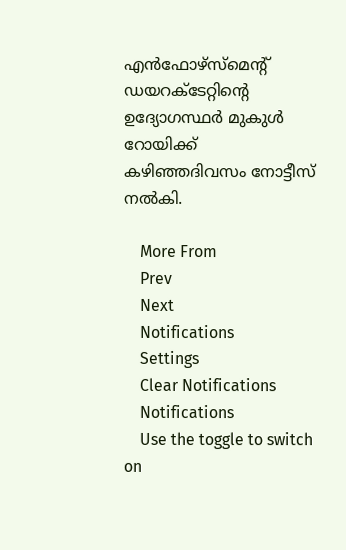എന്‍ഫോഴ്‌സ്‌മെന്റ് ഡയറക്ടേറ്റിന്റെ ഉദ്യോഗസ്ഥര്‍ മുകുള്‍ റോയിക്ക് കഴിഞ്ഞദിവസം നോട്ടീസ് നല്‍കി.

    More From
    Prev
    Next
    Notifications
    Settings
    Clear Notifications
    Notifications
    Use the toggle to switch on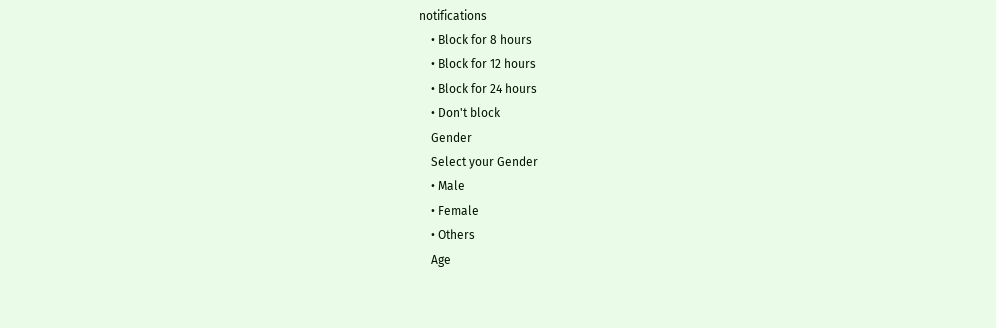notifications
    • Block for 8 hours
    • Block for 12 hours
    • Block for 24 hours
    • Don't block
    Gender
    Select your Gender
    • Male
    • Female
    • Others
    Age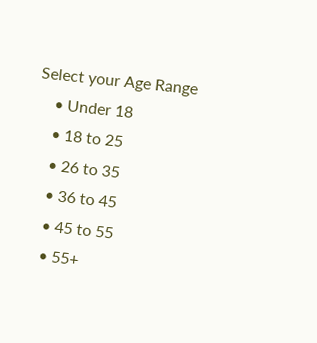Select your Age Range
    • Under 18
    • 18 to 25
    • 26 to 35
    • 36 to 45
    • 45 to 55
    • 55+